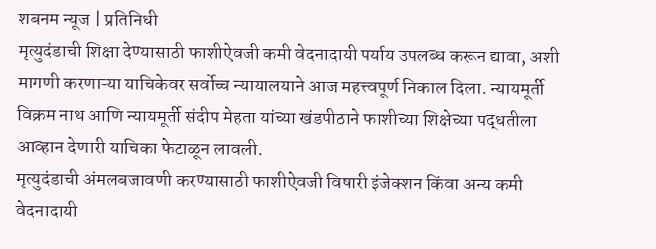शबनम न्यूज | प्रतिनिधी
मृत्युदंडाची शिक्षा देण्यासाठी फाशीऐवजी कमी वेदनादायी पर्याय उपलब्ध करून द्यावा, अशी मागणी करणाऱ्या याचिकेवर सर्वोच्च न्यायालयाने आज महत्त्वपूर्ण निकाल दिला. न्यायमूर्ती विक्रम नाथ आणि न्यायमूर्ती संदीप मेहता यांच्या खंडपीठाने फाशीच्या शिक्षेच्या पद्धतीला आव्हान देणारी याचिका फेटाळून लावली.
मृत्युदंडाची अंमलबजावणी करण्यासाठी फाशीऐवजी विषारी इंजेक्शन किंवा अन्य कमी वेदनादायी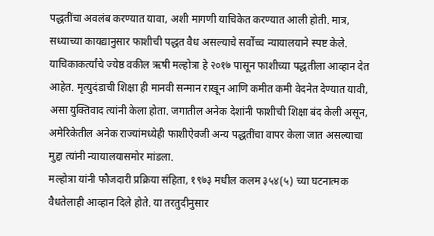पद्धतींचा अवलंब करण्यात यावा, अशी मागणी याचिकेत करण्यात आली होती. मात्र, सध्याच्या कायद्यानुसार फाशीची पद्धत वैध असल्याचे सर्वोच्च न्यायालयाने स्पष्ट केले.
याचिकाकर्त्यांचे ज्येष्ठ वकील ऋषी मल्होत्रा हे २०१७ पासून फाशीच्या पद्धतीला आव्हान देत आहेत. मृत्युदंडाची शिक्षा ही मानवी सन्मान राखून आणि कमीत कमी वेदनेत देण्यात यावी, असा युक्तिवाद त्यांनी केला होता. जगातील अनेक देशांनी फाशीची शिक्षा बंद केली असून, अमेरिकेतील अनेक राज्यांमध्येही फाशीऐवजी अन्य पद्धतींचा वापर केला जात असल्याचा मुद्दा त्यांनी न्यायालयासमोर मांडला.
मल्होत्रा यांनी फौजदारी प्रक्रिया संहिता, १९७३ मधील कलम ३५४(५) च्या घटनात्मक वैधतेलाही आव्हान दिले होते. या तरतुदीनुसार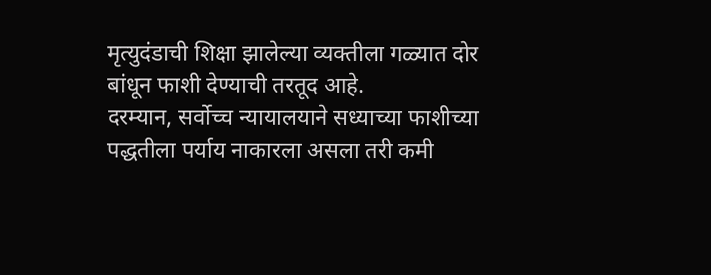मृत्युदंडाची शिक्षा झालेल्या व्यक्तीला गळ्यात दोर बांधून फाशी देण्याची तरतूद आहे.
दरम्यान, सर्वोच्च न्यायालयाने सध्याच्या फाशीच्या पद्धतीला पर्याय नाकारला असला तरी कमी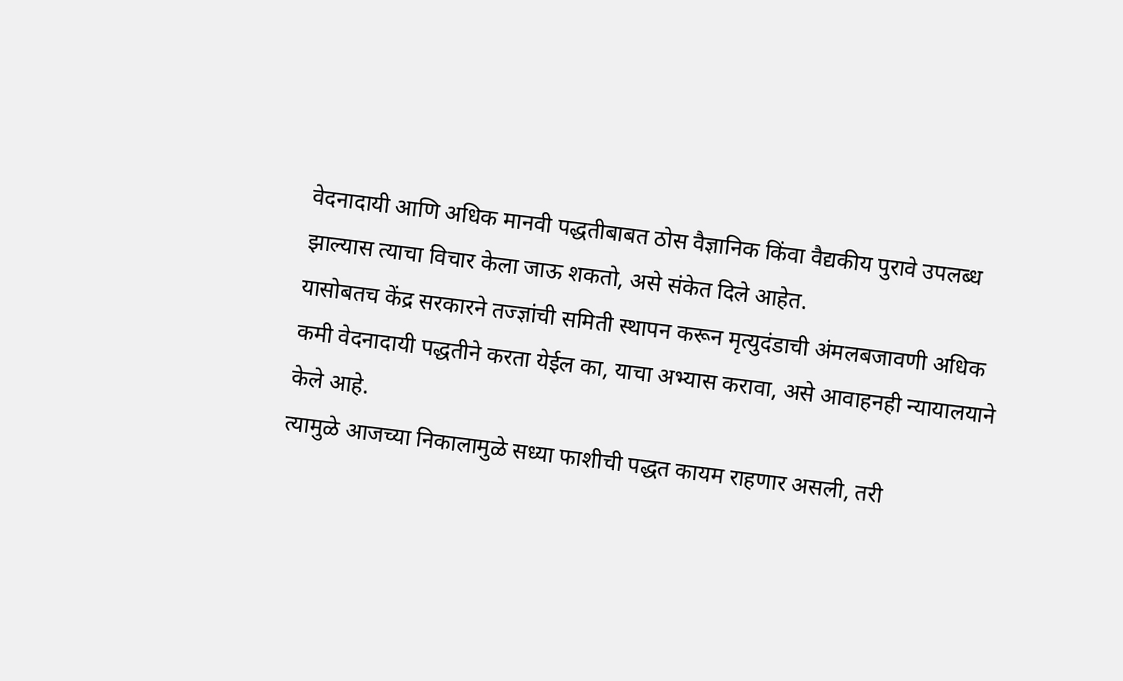वेदनादायी आणि अधिक मानवी पद्धतीबाबत ठोस वैज्ञानिक किंवा वैद्यकीय पुरावे उपलब्ध झाल्यास त्याचा विचार केला जाऊ शकतो, असे संकेत दिले आहेत.
यासोबतच केंद्र सरकारने तज्ज्ञांची समिती स्थापन करून मृत्युदंडाची अंमलबजावणी अधिक कमी वेदनादायी पद्धतीने करता येईल का, याचा अभ्यास करावा, असे आवाहनही न्यायालयाने केले आहे.
त्यामुळे आजच्या निकालामुळे सध्या फाशीची पद्धत कायम राहणार असली, तरी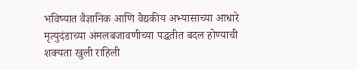भविष्यात वैज्ञानिक आणि वैद्यकीय अभ्यासाच्या आधारे मृत्युदंडाच्या अंमलबजावणीच्या पद्धतीत बदल होण्याची शक्यता खुली राहिली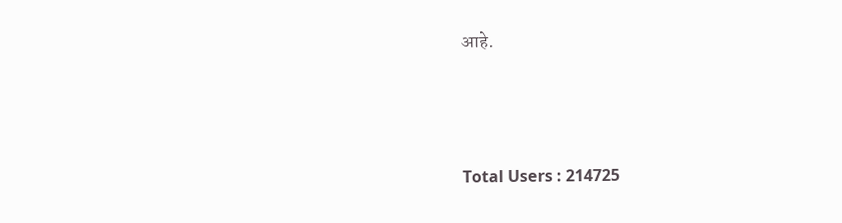आहे.





Total Users : 214725